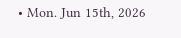• Mon. Jun 15th, 2026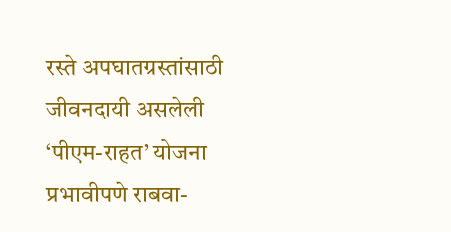रस्ते अपघातग्रस्तांसाठी जीवनदायी असलेली ‘पीएम-राहत’ योजना प्रभावीपणे राबवा-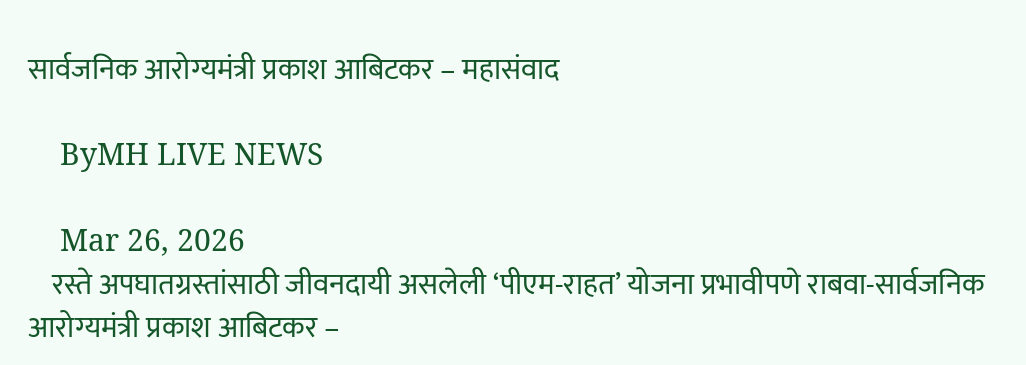सार्वजनिक आरोग्यमंत्री प्रकाश आबिटकर – महासंवाद

    ByMH LIVE NEWS

    Mar 26, 2026
    रस्ते अपघातग्रस्तांसाठी जीवनदायी असलेली ‘पीएम-राहत’ योजना प्रभावीपणे राबवा-सार्वजनिक आरोग्यमंत्री प्रकाश आबिटकर –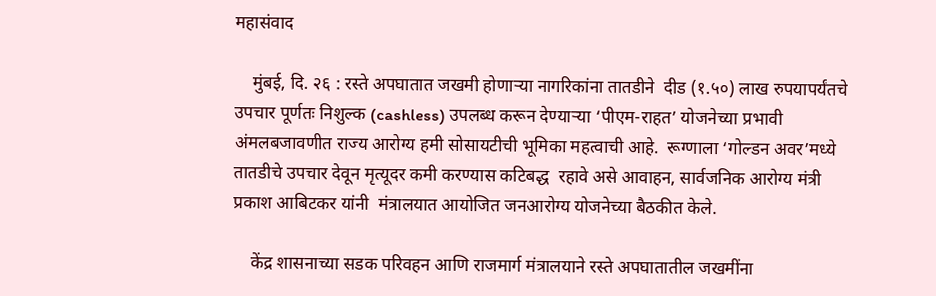महासंवाद

    मुंबई, दि. २६ : रस्ते अपघातात जखमी होणाऱ्या नागरिकांना तातडीने  दीड (१.५०) लाख रुपयापर्यंतचे उपचार पूर्णतः निशुल्क (cashless) उपलब्ध करून देण्याऱ्या ‘पीएम-राहत’ योजनेच्या प्रभावी  अंमलबजावणीत राज्य आरोग्य हमी सोसायटीची भूमिका महत्वाची आहे.  रूग्णाला ‘गोल्डन अवर’मध्ये तातडीचे उपचार देवून मृत्यूदर कमी करण्यास कटिबद्ध  रहावे असे आवाहन, सार्वजनिक आरोग्य मंत्री प्रकाश आबिटकर यांनी  मंत्रालयात आयोजित जनआरोग्य योजनेच्या बैठकीत केले.

    केंद्र शासनाच्या सडक परिवहन आणि राजमार्ग मंत्रालयाने रस्ते अपघातातील जखमींना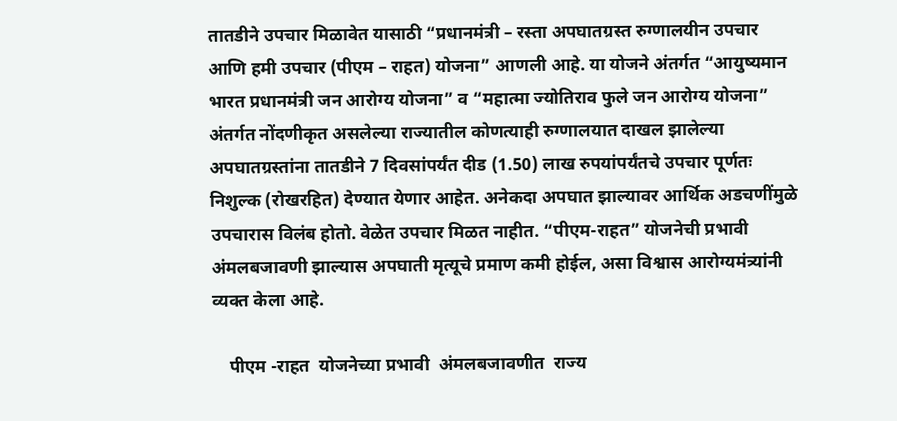तातडीने उपचार मिळावेत यासाठी “प्रधानमंत्री – रस्ता अपघातग्रस्त रुग्णालयीन उपचार आणि हमी उपचार (पीएम – राहत) योजना” आणली आहे. या योजने अंतर्गत “आयुष्यमान भारत प्रधानमंत्री जन आरोग्य योजना” व “महात्मा ज्योतिराव फुले जन आरोग्य योजना” अंतर्गत नोंदणीकृत असलेल्या राज्यातील कोणत्याही रुग्णालयात दाखल झालेल्या अपघातग्रस्तांना तातडीने 7 दिवसांपर्यंत दीड (1.50) लाख रुपयांपर्यंतचे उपचार पूर्णतः निशुल्क (रोखरहित) देण्यात येणार आहेत. अनेकदा अपघात झाल्यावर आर्थिक अडचणींमुळे उपचारास विलंब होतो. वेळेत उपचार मिळत नाहीत. “पीएम-राहत” योजनेची प्रभावी अंमलबजावणी झाल्यास अपघाती मृत्यूचे प्रमाण कमी होईल, असा विश्वास आरोग्यमंत्र्यांनी व्यक्त केला आहे.

    पीएम -राहत  योजनेच्या प्रभावी  अंमलबजावणीत  राज्य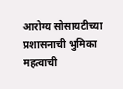आरोग्य सोसायटीच्या  प्रशासनाची भुमिका महत्वाची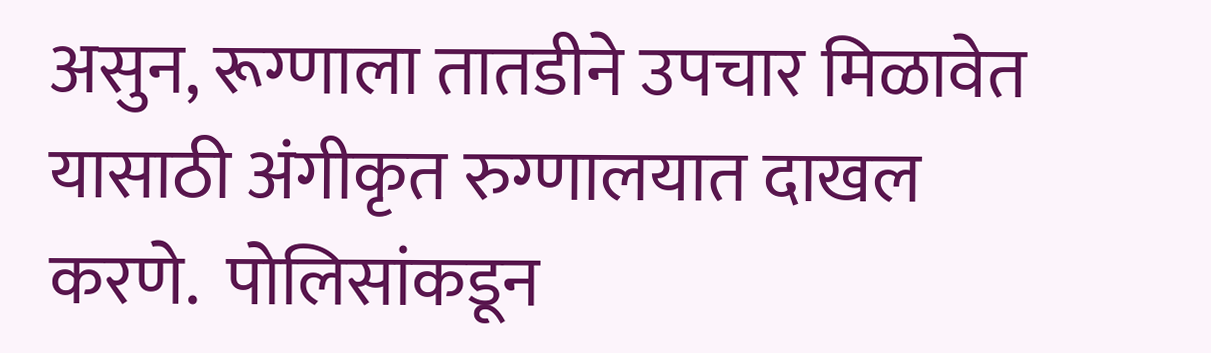असुन, रूग्णाला तातडीने उपचार मिळावेत यासाठी अंगीकृत रुग्णालयात दाखल करणे.  पोलिसांकडून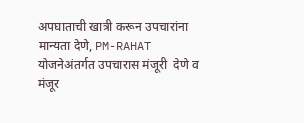अपघाताची खात्री करून उपचारांना मान्यता देणे, PM-RAHAT योजनेअंतर्गत उपचारास मंजूरी  देणे व मंजूर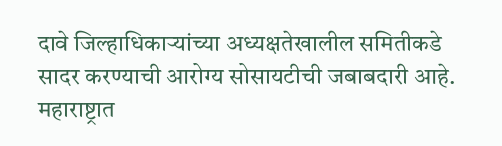दावे जिल्हाधिकाऱ्यांच्या अध्यक्षतेखालील समितीकडे सादर करण्याची आरोग्य सोसायटीची जबाबदारी आहे. महाराष्ट्रात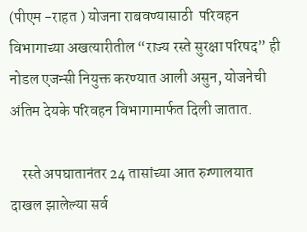(पीएम -राहत ) योजना राबवण्यासाठी  परिवहन विभागाच्या अखत्यारीतील “राज्य रस्ते सुरक्षा परिषद” ही नोडल एजन्सी नियुक्त करण्यात आली असुन, योजनेची अंतिम देयके परिवहन विभागामार्फत दिली जातात.

    रस्ते अपघातानंतर 24 तासांच्या आत रुग्णालयात दाखल झालेल्या सर्व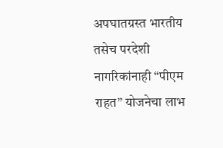अपघातग्रस्त भारतीय तसेच परदेशी नागरिकांनाही “पीएम राहत” योजनेचा लाभ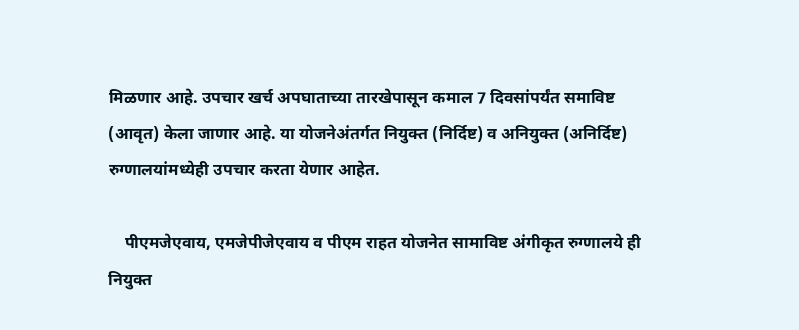मिळणार आहे. उपचार खर्च अपघाताच्या तारखेपासून कमाल 7 दिवसांपर्यंत समाविष्ट (आवृत) केला जाणार आहे. या योजनेअंतर्गत नियुक्त (निर्दिष्ट) व अनियुक्त (अनिर्दिष्ट) रुग्णालयांमध्येही उपचार करता येणार आहेत.

    पीएमजेएवाय, एमजेपीजेएवाय व पीएम राहत योजनेत सामाविष्ट अंगीकृत रुग्णालये ही नियुक्त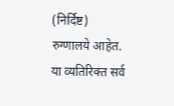(निर्दिष्ट) रुग्णालये आहेत. या व्यतिरिक्त सर्व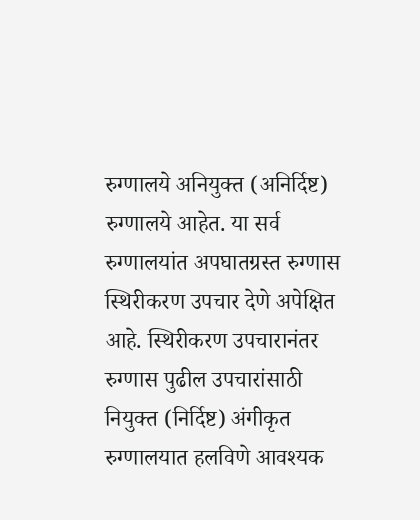रुग्णालये अनियुक्त (अनिर्दिष्ट) रुग्णालये आहेत. या सर्व रुग्णालयांत अपघातग्रस्त रुग्णास स्थिरीकरण उपचार देणे अपेक्षित आहे. स्थिरीकरण उपचारानंतर रुग्णास पुढील उपचारांसाठी नियुक्त (निर्दिष्ट) अंगीकृत रुग्णालयात हलविणे आवश्यक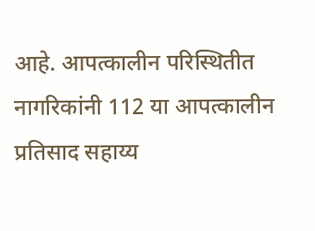आहे. आपत्कालीन परिस्थितीत नागरिकांनी 112 या आपत्कालीन प्रतिसाद सहाय्य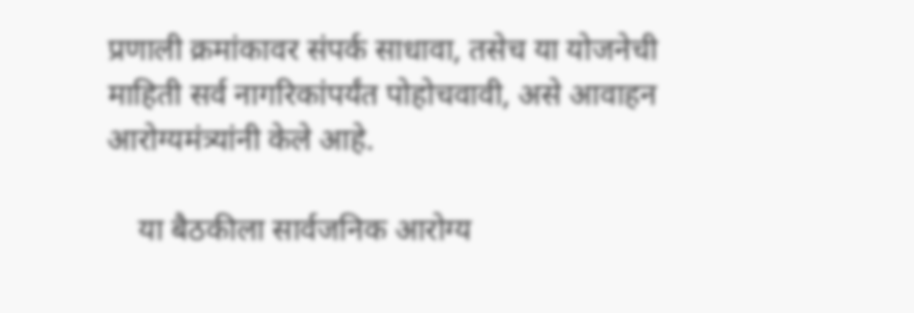प्रणाली क्रमांकावर संपर्क साधावा, तसेच या योजनेची माहिती सर्व नागरिकांपर्यंत पोहोचवावी, असे आवाहन आरोग्यमंत्र्यांनी केले आहे.

    या बैठकीला सार्वजनिक आरोग्य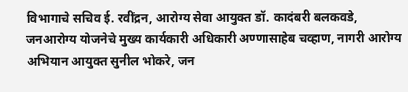विभागाचे सचिव ई. रवींद्रन, आरोग्य सेवा आयुक्त डॉ. कादंबरी बलकवडे, जनआरोग्य योजनेचे मुख्य कार्यकारी अधिकारी अण्णासाहेब चव्हाण, नागरी आरोग्य अभियान आयुक्त सुनील भोकरे, जन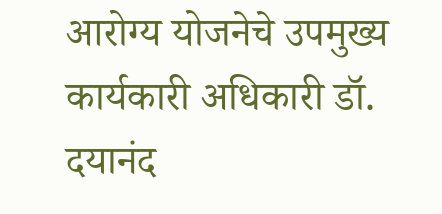आरोग्य योजनेचे उपमुख्य कार्यकारी अधिकारी डॉ. दयानंद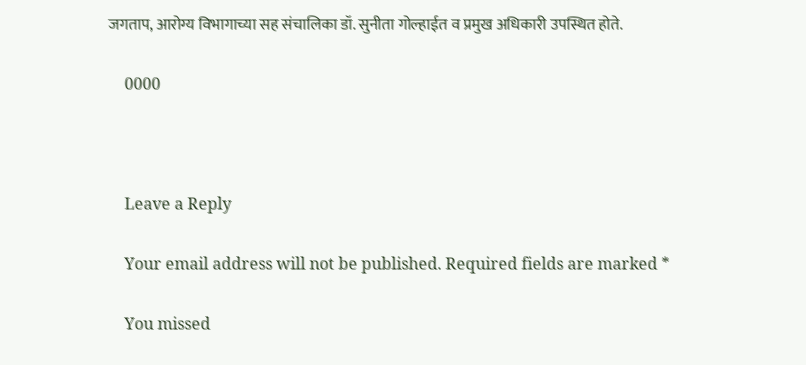जगताप, आरोग्य विभागाच्या सह संचालिका डॉ. सुनीता गोल्हाईत व प्रमुख अधिकारी उपस्थित होते.

    0000



    Leave a Reply

    Your email address will not be published. Required fields are marked *

    You missed